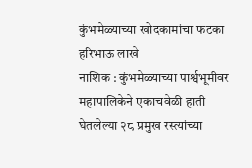कुंभमेळ्याच्या खोदकामांचा फटका
हरिभाऊ लाखे
नाशिक : कुंभमेळ्याच्या पार्श्वभूमीवर महापालिकेने एकाचवेळी हाती घेतलेल्या २८ प्रमुख रस्त्यांच्या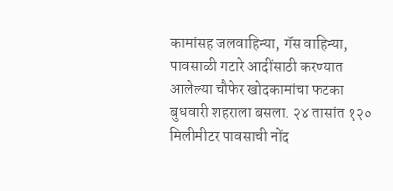कामांसह जलवाहिन्या, गॅस वाहिन्या, पावसाळी गटारे आदींसाठी करण्यात आलेल्या चौफेर खोदकामांचा फटका बुधवारी शहराला बसला. २४ तासांत १२० मिलीमीटर पावसाची नोंद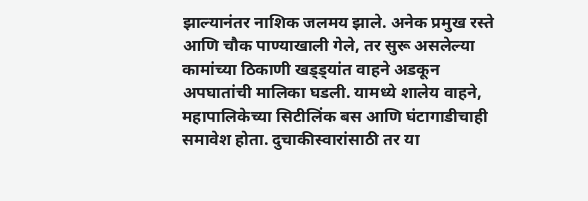झाल्यानंतर नाशिक जलमय झाले. अनेक प्रमुख रस्ते आणि चौक पाण्याखाली गेले, तर सुरू असलेल्या कामांच्या ठिकाणी खड्ड्यांत वाहने अडकून अपघातांची मालिका घडली. यामध्ये शालेय वाहने, महापालिकेच्या सिटीलिंक बस आणि घंटागाडीचाही समावेश होता. दुचाकीस्वारांसाठी तर या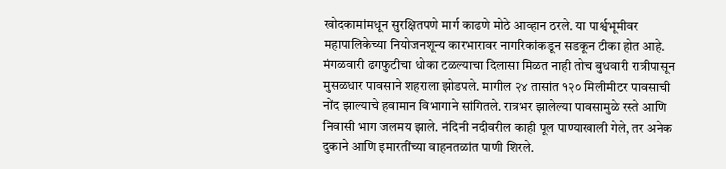खोदकामांमधून सुरक्षितपणे मार्ग काढणे मोठे आव्हान ठरले. या पार्श्वभूमीवर महापालिकेच्या नियोजनशून्य कारभारावर नागरिकांकडून सडकून टीका होत आहे.
मंगळवारी ढगफुटीचा धोका टळल्याचा दिलासा मिळत नाही तोच बुधवारी रात्रीपासून मुसळधार पावसाने शहराला झोडपले. मागील २४ तासांत १२० मिलीमीटर पावसाची नोंद झाल्याचे हवामान विभागाने सांगितले. रात्रभर झालेल्या पावसामुळे रस्ते आणि निवासी भाग जलमय झाले. नंदिनी नदीवरील काही पूल पाण्याखाली गेले, तर अनेक दुकाने आणि इमारतींच्या वाहनतळांत पाणी शिरले.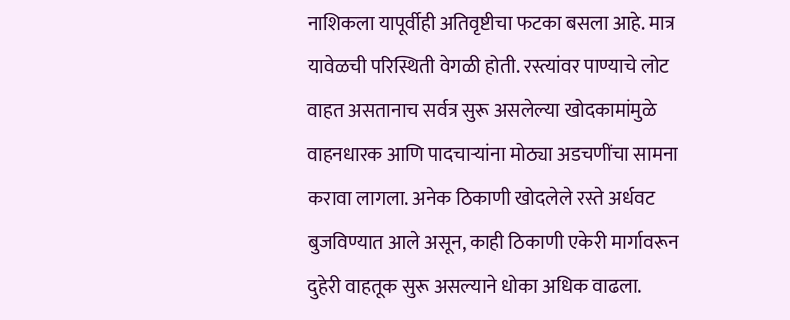नाशिकला यापूर्वीही अतिवृष्टीचा फटका बसला आहे. मात्र यावेळची परिस्थिती वेगळी होती. रस्त्यांवर पाण्याचे लोट वाहत असतानाच सर्वत्र सुरू असलेल्या खोदकामांमुळे वाहनधारक आणि पादचाऱ्यांना मोठ्या अडचणींचा सामना करावा लागला. अनेक ठिकाणी खोदलेले रस्ते अर्धवट बुजविण्यात आले असून, काही ठिकाणी एकेरी मार्गावरून दुहेरी वाहतूक सुरू असल्याने धोका अधिक वाढला.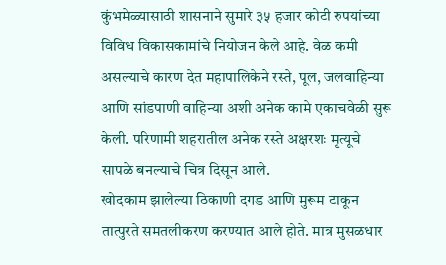कुंभमेळ्यासाठी शासनाने सुमारे ३५ हजार कोटी रुपयांच्या विविध विकासकामांचे नियोजन केले आहे. वेळ कमी असल्याचे कारण देत महापालिकेने रस्ते, पूल, जलवाहिन्या आणि सांडपाणी वाहिन्या अशी अनेक कामे एकाचवेळी सुरू केली. परिणामी शहरातील अनेक रस्ते अक्षरशः मृत्यूचे सापळे बनल्याचे चित्र दिसून आले.
खोदकाम झालेल्या ठिकाणी दगड आणि मुरूम टाकून तात्पुरते समतलीकरण करण्यात आले होते. मात्र मुसळधार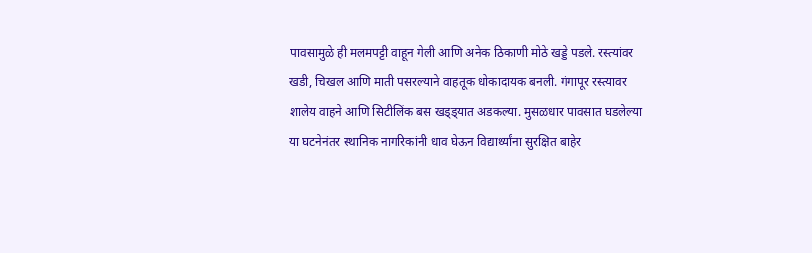पावसामुळे ही मलमपट्टी वाहून गेली आणि अनेक ठिकाणी मोठे खड्डे पडले. रस्त्यांवर खडी, चिखल आणि माती पसरल्याने वाहतूक धोकादायक बनली. गंगापूर रस्त्यावर शालेय वाहने आणि सिटीलिंक बस खड्ड्यात अडकल्या. मुसळधार पावसात घडलेल्या या घटनेनंतर स्थानिक नागरिकांनी धाव घेऊन विद्यार्थ्यांना सुरक्षित बाहेर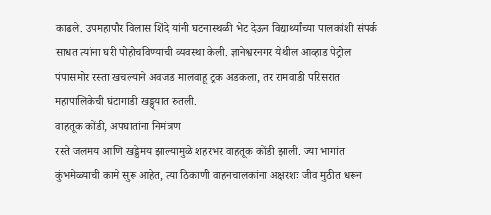काढले. उपमहापौर विलास शिंदे यांनी घटनास्थळी भेट देऊन विद्यार्थ्यांच्या पालकांशी संपर्क साधत त्यांना घरी पोहोचविण्याची व्यवस्था केली. ज्ञानेश्वरनगर येथील आव्हाड पेट्रोल पंपासमोर रस्ता खचल्याने अवजड मालवाहू ट्रक अडकला, तर रामवाडी परिसरात महापालिकेची घंटागाडी खड्ड्यात रुतली.
वाहतूक कोंडी, अपघातांना निमंत्रण
रस्ते जलमय आणि खड्डेमय झाल्यामुळे शहरभर वाहतूक कोंडी झाली. ज्या भागांत कुंभमेळ्याची कामे सुरू आहेत, त्या ठिकाणी वाहनचालकांना अक्षरशः जीव मुठीत धरून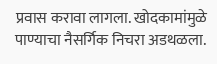प्रवास करावा लागला. खोदकामांमुळे पाण्याचा नैसर्गिक निचरा अडथळला.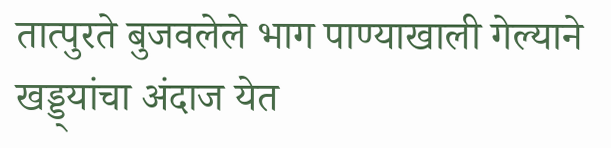तात्पुरते बुजवलेले भाग पाण्याखाली गेल्याने खड्ड्यांचा अंदाज येत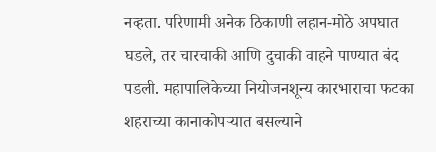नव्हता. परिणामी अनेक ठिकाणी लहान-मोठे अपघात घडले, तर चारचाकी आणि दुचाकी वाहने पाण्यात बंद पडली. महापालिकेच्या नियोजनशून्य कारभाराचा फटका शहराच्या कानाकोपऱ्यात बसल्याने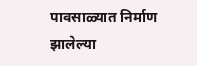पावसाळ्यात निर्माण झालेल्या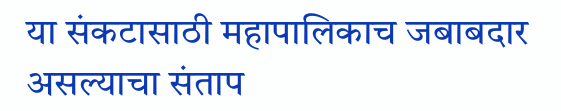या संकटासाठी महापालिकाच जबाबदार असल्याचा संताप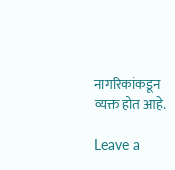नागरिकांकडून व्यक्त होत आहे.

Leave a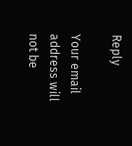Reply

Your email address will not be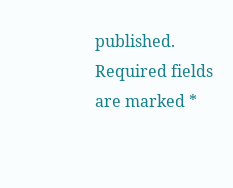published. Required fields are marked *